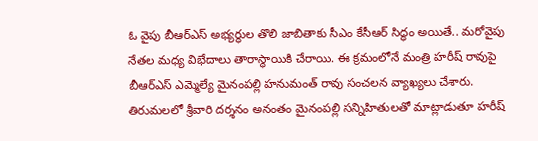ఓ వైపు బీఆర్ఎస్ అభ్యర్థుల తొలి జాబితాకు సీఎం కేసీఆర్ సిద్ధం అయితే.. మరోవైపు నేతల మధ్య విభేదాలు తారాస్థాయికి చేరాయి. ఈ క్రమంలోనే మంత్రి హరీష్ రావుపై బీఆర్ఎస్ ఎమ్మెల్యే మైనంపల్లి హనుమంత్ రావు సంచలన వ్యాఖ్యలు చేశారు. తిరుమలలో శ్రీవారి దర్శనం అనంతం మైనంపల్లి సన్నిహితులతో మాట్లాడుతూ హరీష్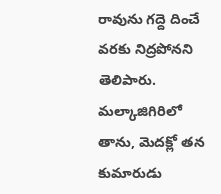రావును గద్దె దించే వరకు నిద్రపోనని తెలిపారు. మల్కాజిగిరిలో తాను, మెదక్లో తన కుమారుడు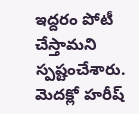ఇద్దరం పోటీ చేస్తామని స్పష్టంచేశారు. మెదక్లో హరీష్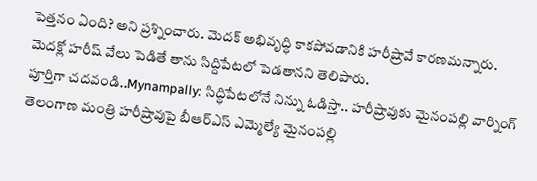పెత్తనం ఏంది? అని ప్రశ్నించారు. మెదక్ అభివృద్ధి కాకపోవడానికి హరీష్రావే కారణమన్నారు. మెదక్లో హరీష్ వేలు పెడితే తాను సిద్దిపేటలో పెడతానని తెలిపారు.
పూర్తిగా చదవండి..Mynampally: సిద్ధిపేటలోనే నిన్ను ఓడిస్తా.. హరీష్రావుకు మైనంపల్లి వార్నింగ్
తెలంగాణ మంత్రి హరీష్రావుపై బీఆర్ఎస్ ఎమ్మెల్యే మైనంపల్లి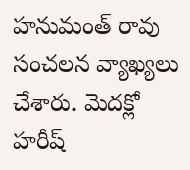హనుమంత్ రావు సంచలన వ్యాఖ్యలు చేశారు. మెదక్లో హరీష్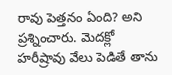రావు పెత్తనం ఏంది? అని ప్రశ్నించారు. మెదక్లో హరీష్రావు వేలు పెడితే తాను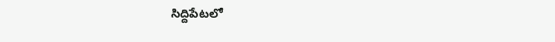సిద్దిపేటలో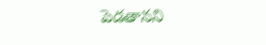పెడతానని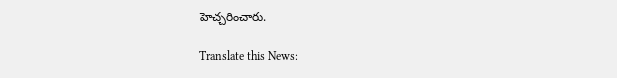హెచ్చరించారు.

Translate this News: